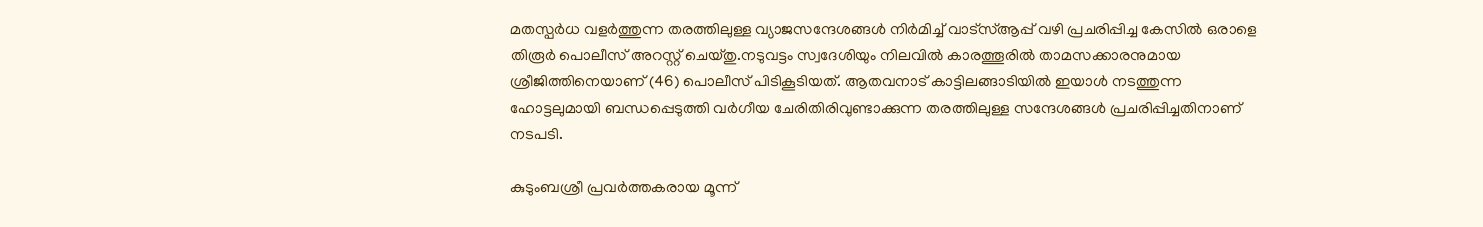മതസ്പര്‍ധ വളര്‍ത്തുന്ന തരത്തിലുള്ള വ്യാജസന്ദേശങ്ങള്‍ നിര്‍മിച്ച്‌ വാട്സ്‌ആപ്പ് വഴി പ്രചരിപ്പിച്ച കേസില്‍ ഒരാളെ തിരൂര്‍ പൊലീസ് അറസ്റ്റ് ചെയ്തു.നടുവട്ടം സ്വദേശിയും നിലവില്‍ കാരത്തൂരില്‍ താമസക്കാരനുമായ ശ്രീജിത്തിനെയാണ് (46) പൊലീസ് പിടികൂടിയത്. ആതവനാട് കാട്ടിലങ്ങാടിയില്‍ ഇയാള്‍ നടത്തുന്ന ഹോട്ടലുമായി ബന്ധപ്പെടുത്തി വര്‍ഗീയ ചേരിതിരിവുണ്ടാക്കുന്ന തരത്തിലുള്ള സന്ദേശങ്ങള്‍ പ്രചരിപ്പിച്ചതിനാണ് നടപടി.

കുടുംബശ്രീ പ്രവര്‍ത്തകരായ മൂന്ന്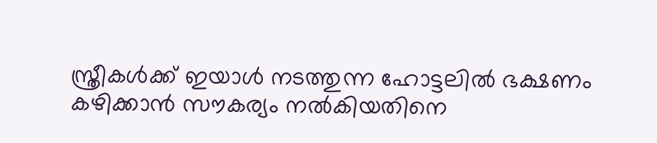സ്ത്രീകള്‍ക്ക് ഇയാള്‍ നടത്തുന്ന ഹോട്ടലില്‍ ഭക്ഷണം കഴിക്കാന്‍ സൗകര്യം നല്‍കിയതിനെ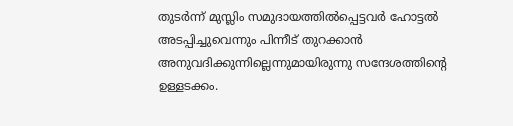തുടര്‍ന്ന് മുസ്ലിം സമുദായത്തില്‍പ്പെട്ടവര്‍ ഹോട്ടല്‍ അടപ്പിച്ചുവെന്നും പിന്നീട് തുറക്കാന്‍ അനുവദിക്കുന്നില്ലെന്നുമായിരുന്നു സന്ദേശത്തിന്‍റെ ഉള്ളടക്കം.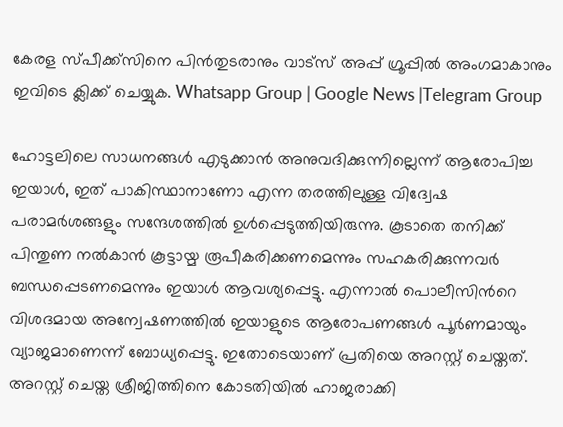കേരള സ്പീക്ക്സിനെ പിൻതുടരാനും വാട്സ് അപ്പ് ഗ്രൂപ്പിൽ അംഗമാകാനും ഇവിടെ ക്ലിക്ക് ചെയ്യുക. Whatsapp Group | Google News |Telegram Group

ഹോട്ടലിലെ സാധനങ്ങള്‍ എടുക്കാന്‍ അനുവദിക്കുന്നില്ലെന്ന് ആരോപിച്ച ഇയാള്‍, ഇത് പാകിസ്ഥാനാണോ എന്ന തരത്തിലുള്ള വിദ്വേഷ പരാമര്‍ശങ്ങളും സന്ദേശത്തില്‍ ഉള്‍പ്പെടുത്തിയിരുന്നു. കൂടാതെ തനിക്ക് പിന്തുണ നല്‍കാന്‍ കൂട്ടായ്മ രൂപീകരിക്കണമെന്നും സഹകരിക്കുന്നവര്‍ ബന്ധപ്പെടണമെന്നും ഇയാള്‍ ആവശ്യപ്പെട്ടു. എന്നാല്‍ പൊലീസിന്‍റെ വിശദമായ അന്വേഷണത്തില്‍ ഇയാളുടെ ആരോപണങ്ങള്‍ പൂര്‍ണമായും വ്യാജമാണെന്ന് ബോധ്യപ്പെട്ടു. ഇതോടെയാണ് പ്രതിയെ അറസ്റ്റ് ചെയ്തത്. അറസ്റ്റ് ചെയ്ത ശ്രീജിത്തിനെ കോടതിയില്‍ ഹാജരാക്കി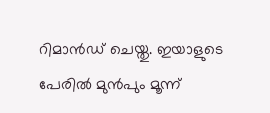റിമാന്‍ഡ് ചെയ്തു. ഇയാളുടെ പേരില്‍ മുന്‍പും മൂന്ന്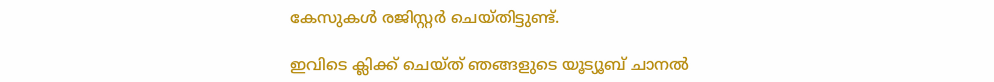കേസുകള്‍ രജിസ്റ്റര്‍ ചെയ്തിട്ടുണ്ട്.

ഇവിടെ ക്ലിക്ക് ചെയ്ത് ഞങ്ങളുടെ യൂട്യൂബ് ചാനൽ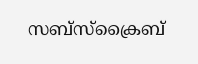സബ്സ്ക്രൈബ്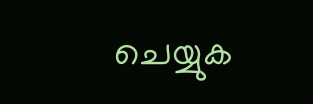ചെയ്യുക